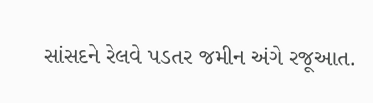સાંસદને રેલવે પડતર જમીન અંગે રજૂઆત.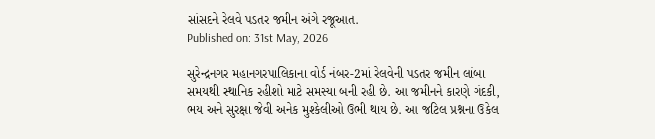સાંસદને રેલવે પડતર જમીન અંગે રજૂઆત.
Published on: 31st May, 2026

સુરેન્દ્રનગર મહાનગરપાલિકાના વોર્ડ નંબર-2માં રેલવેની પડતર જમીન લાંબા સમયથી સ્થાનિક રહીશો માટે સમસ્યા બની રહી છે. આ જમીનને કારણે ગંદકી, ભય અને સુરક્ષા જેવી અનેક મુશ્કેલીઓ ઉભી થાય છે. આ જટિલ પ્રશ્નના ઉકેલ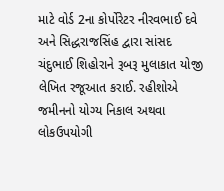માટે વોર્ડ 2ના કોર્પોરેટર નીરવભાઈ દવે અને સિદ્ધરાજસિંહ દ્વારા સાંસદ ચંદુભાઈ શિહોરાને રૂબરૂ મુલાકાત યોજી લેખિત રજૂઆત કરાઈ. રહીશોએ જમીનનો યોગ્ય નિકાલ અથવા લોકઉપયોગી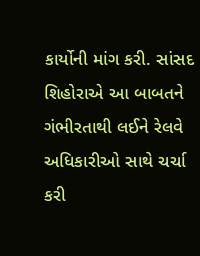કાર્યોની માંગ કરી. સાંસદ શિહોરાએ આ બાબતને ગંભીરતાથી લઈને રેલવે અધિકારીઓ સાથે ચર્ચા કરી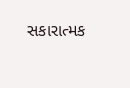સકારાત્મક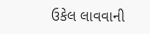ઉકેલ લાવવાની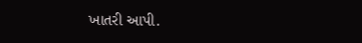ખાતરી આપી.